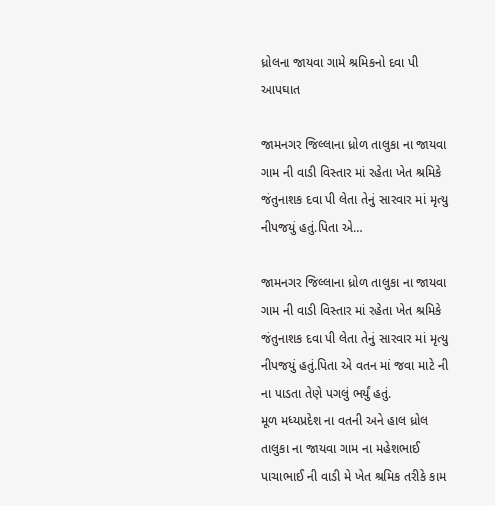ધ્રોલના જાયવા ગામે શ્રમિકનો દવા પી આપઘાત

જામનગર જિલ્લાના ધ્રોળ તાલુકા ના જાયવા ગામ ની વાડી વિસ્તાર માં રહેતા ખેત શ્રમિકે જંતુનાશક દવા પી લેતા તેનું સારવાર માં મૃત્યુ નીપજયું હતું.પિતા એ…

જામનગર જિલ્લાના ધ્રોળ તાલુકા ના જાયવા ગામ ની વાડી વિસ્તાર માં રહેતા ખેત શ્રમિકે જંતુનાશક દવા પી લેતા તેનું સારવાર માં મૃત્યુ નીપજયું હતું.પિતા એ વતન માં જવા માટે ની ના પાડતા તેણે પગલું ભર્યું હતું.
મૂળ મધ્યપ્રદેશ ના વતની અને હાલ ધ્રોલ તાલુકા ના જાયવા ગામ ના મહેશભાઈ પાચાભાઈ ની વાડી મે ખેત શ્રમિક તરીકે કામ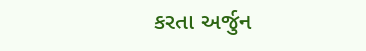કરતા અર્જુન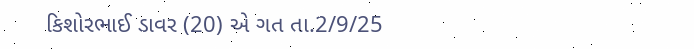કિશોરભાઈ ડાવર (20) એ ગત તા.2/9/25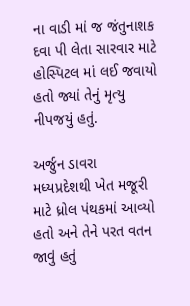ના વાડી માં જ જંતુનાશક દવા પી લેતા સારવાર માટે હોસ્પિટલ માં લઈ જવાયો હતો જ્યાં તેનું મૃત્યુ નીપજયું હતું.

અર્જુન ડાવરા મધ્યપ્રદેશથી ખેત મજૂરી માટે ધ્રોલ પંથકમાં આવ્યો હતો અને તેને પરત વતન જાવું હતું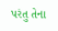પરંતુ તેના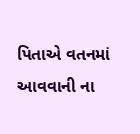પિતાએ વતનમાં આવવાની ના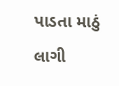પાડતા માઠું લાગી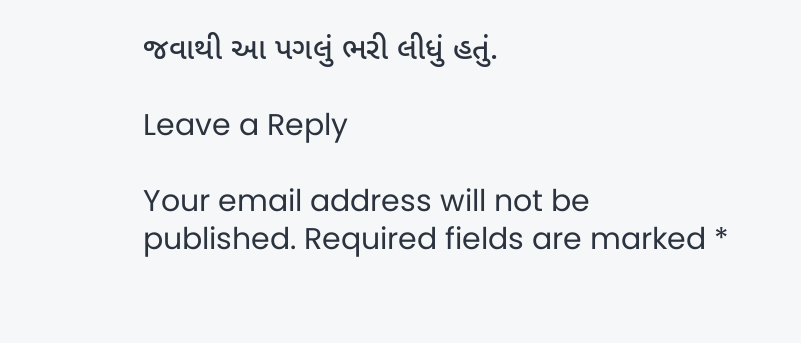જવાથી આ પગલું ભરી લીધું હતું.

Leave a Reply

Your email address will not be published. Required fields are marked *